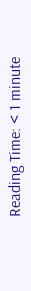Reading Time: < 1 minute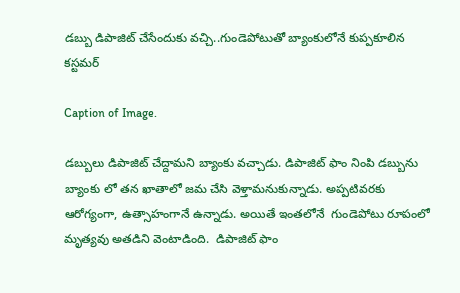డబ్బు డిపాజిట్ చేసేందుకు వచ్చి..గుండెపోటుతో బ్యాంకులోనే కుప్పకూలిన కస్టమర్

Caption of Image.

డబ్బులు డిపాజిట్ చేద్దామని బ్యాంకు వచ్చాడు. డిపాజిట్ ఫాం నింపి డబ్బును బ్యాంకు లో తన ఖాతాలో జమ చేసి వెళ్తామనుకున్నాడు. అప్పటివరకు ఆరోగ్యంగా, ఉత్సాహంగానే ఉన్నాడు. అయితే ఇంతలోనే  గుండెపోటు రూపంలో మృత్యవు అతడిని వెంటాడింది.  డిపాజిట్ ఫాం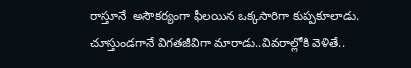రాస్తూనే  అసౌకర్యంగా ఫీలయిన ఒక్కసారిగా కుప్పకూలాడు. చూస్తుండగానే విగతజీవిగా మారాడు..వివరాల్లోకి వెళితే..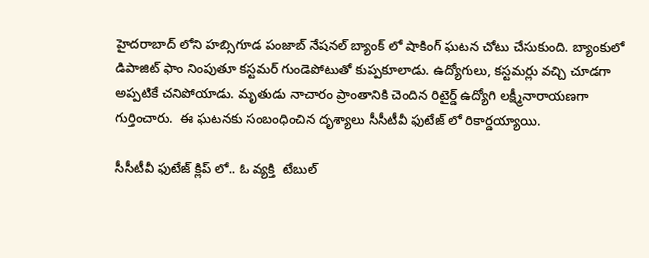హైదరాబాద్ లోని హబ్సిగూడ పంజాబ్ నేషనల్ బ్యాంక్ లో షాకింగ్ ఘటన చోటు చేసుకుంది. బ్యాంకులో డిపాజిట్ ఫాం నింపుతూ కస్టమర్ గుండెపోటుతో కుప్పకూలాడు. ఉద్యోగులు, కస్టమర్లు వచ్చి చూడగా అప్పటికే చనిపోయాడు. మృతుడు నాచారం ప్రాంతానికి చెందిన రిటైర్డ్ ఉద్యోగి లక్ష్మీనారాయణగా గుర్తించారు.  ఈ ఘటనకు సంబంధించిన దృశ్యాలు సీసీటీవీ ఫుటేజ్ లో రికార్డయ్యాయి.

సీసీటీవీ ఫుటేజ్ క్లిప్ లో.. ఓ వ్యక్తి  టేబుల్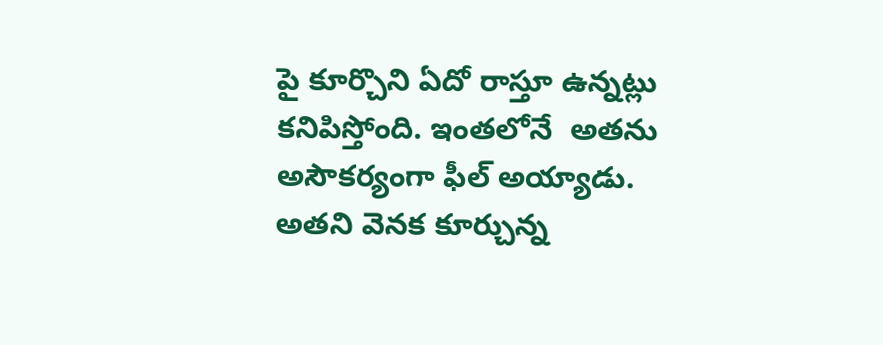పై కూర్చొని ఏదో రాస్తూ ఉన్నట్లు కనిపిస్తోంది. ఇంతలోనే  అతను అసౌకర్యంగా ఫీల్ అయ్యాడు. అతని వెనక కూర్చున్న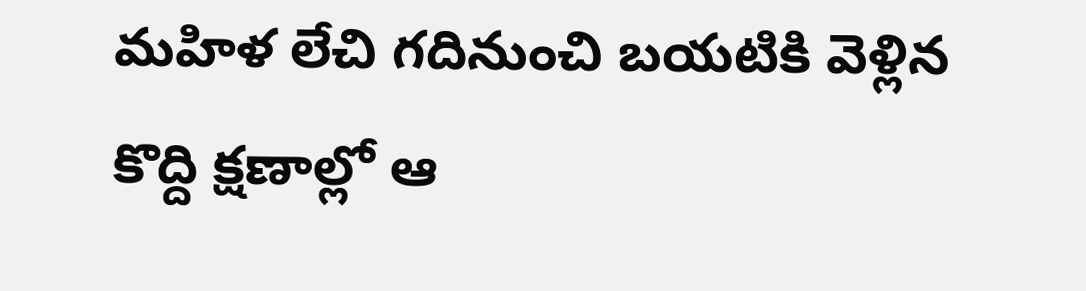మహిళ లేచి గదినుంచి బయటికి వెళ్లిన కొద్ది క్షణాల్లో ఆ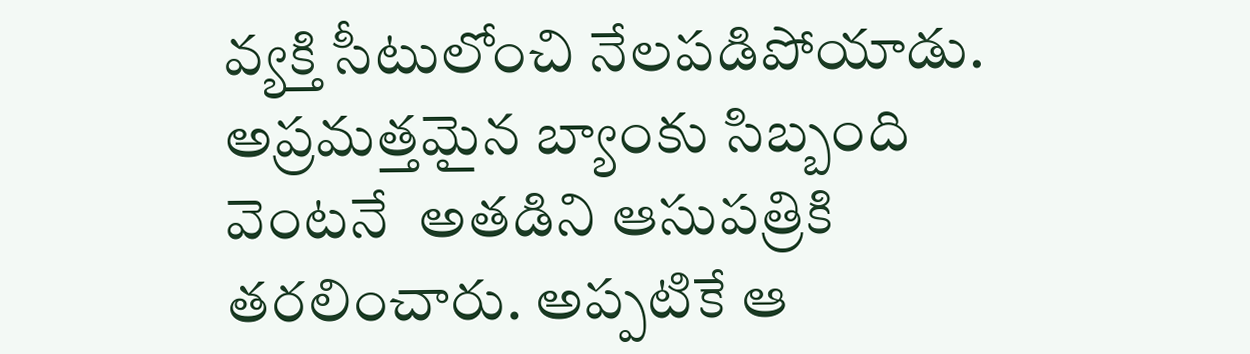వ్యక్తి సీటులోంచి నేలపడిపోయాడు.  అప్రమత్తమైన బ్యాంకు సిబ్బంది వెంటనే  అతడిని ఆసుపత్రికి తరలించారు. అప్పటికే ఆ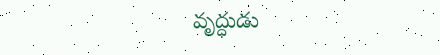వృద్ధుడు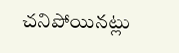చనిపోయినట్లు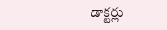డాక్టర్లు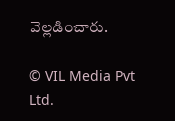వెల్లడించారు.

© VIL Media Pvt Ltd.